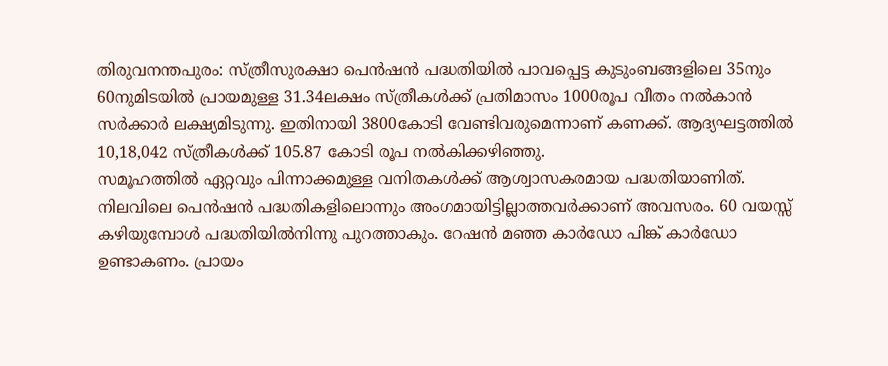തിരുവനന്തപുരം: സ്ത്രീസുരക്ഷാ പെൻഷൻ പദ്ധതിയിൽ പാവപ്പെട്ട കുടുംബങ്ങളിലെ 35നും 60നുമിടയിൽ പ്രായമുള്ള 31.34ലക്ഷം സ്ത്രീകൾക്ക് പ്രതിമാസം 1000രൂപ വീതം നൽകാൻ സർക്കാർ ലക്ഷ്യമിടുന്നു. ഇതിനായി 3800കോടി വേണ്ടിവരുമെന്നാണ് കണക്ക്. ആദ്യഘട്ടത്തിൽ 10,18,042 സ്ത്രീകൾക്ക് 105.87 കോടി രൂപ നൽകിക്കഴിഞ്ഞു.
സമൂഹത്തിൽ ഏറ്റവും പിന്നാക്കമുള്ള വനിതകൾക്ക് ആശ്വാസകരമായ പദ്ധതിയാണിത്. നിലവിലെ പെൻഷൻ പദ്ധതികളിലൊന്നും അംഗമായിട്ടില്ലാത്തവർക്കാണ് അവസരം. 60 വയസ്സ് കഴിയുമ്പോൾ പദ്ധതിയിൽനിന്നു പുറത്താകും. റേഷൻ മഞ്ഞ കാർഡോ പിങ്ക് കാർഡോ ഉണ്ടാകണം. പ്രായം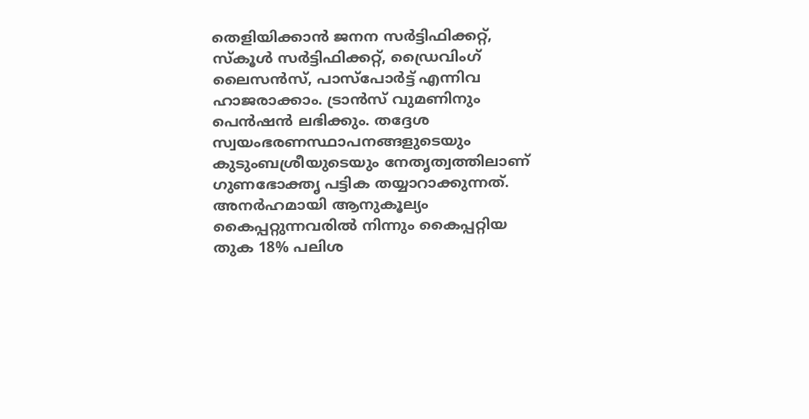തെളിയിക്കാൻ ജനന സർട്ടിഫിക്കറ്റ്, സ്കൂൾ സർട്ടിഫിക്കറ്റ്, ഡ്രൈവിംഗ് ലൈസൻസ്, പാസ്പോർട്ട് എന്നിവ ഹാജരാക്കാം. ട്രാൻസ് വുമണിനും പെൻഷൻ ലഭിക്കും. തദ്ദേശ സ്വയംഭരണസ്ഥാപനങ്ങളുടെയും കുടുംബശ്രീയുടെയും നേതൃത്വത്തിലാണ് ഗുണഭോക്തൃ പട്ടിക തയ്യാറാക്കുന്നത്. അനർഹമായി ആനുകൂല്യം കൈപ്പറ്റുന്നവരിൽ നിന്നും കൈപ്പറ്റിയ തുക 18% പലിശ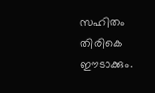സഹിതം തിരികെ ഈടാക്കും.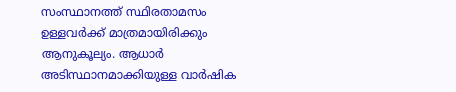സംസ്ഥാനത്ത് സ്ഥിരതാമസം ഉള്ളവർക്ക് മാത്രമായിരിക്കും ആനുകൂല്യം. ആധാർ അടിസ്ഥാനമാക്കിയുള്ള വാർഷിക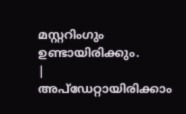മസ്റ്ററിംഗും ഉണ്ടായിരിക്കും.
|
അപ്ഡേറ്റായിരിക്കാം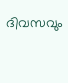ദിവസവും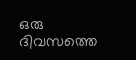ഒരു ദിവസത്തെ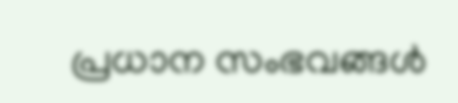പ്രധാന സംഭവങ്ങൾ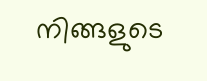നിങ്ങളുടെ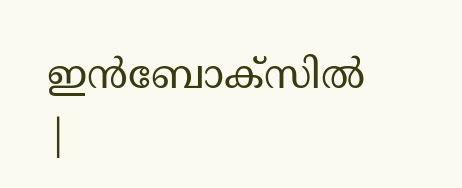ഇൻബോക്സിൽ |